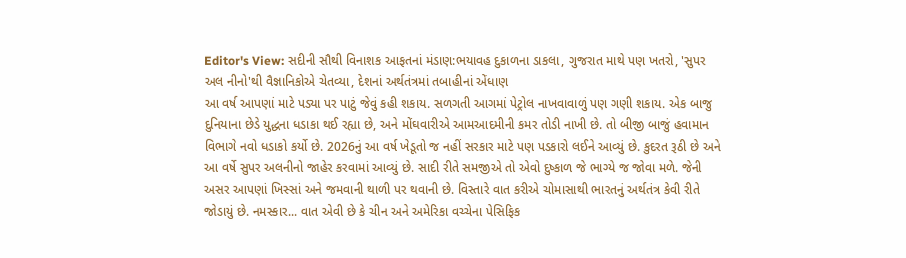Editor's View: સદીની સૌથી વિનાશક આફતનાં મંડાણ:ભયાવહ દુકાળના ડાકલા, ગુજરાત માથે પણ ખતરો, 'સુપર અલ નીનો'થી વૈજ્ઞાનિકોએ ચેતવ્યા, દેશનાં અર્થતંત્રમાં તબાહીનાં એંધાણ
આ વર્ષ આપણાં માટે પડ્યા પર પાટું જેવું કહી શકાય. સળગતી આગમાં પેટ્રોલ નાખવાવાળું પણ ગણી શકાય. એક બાજુ દુનિયાના છેડે યુદ્ધના ધડાકા થઈ રહ્યા છે, અને મોંઘવારીએ આમઆદમીની કમર તોડી નાખી છે. તો બીજી બાજું હવામાન વિભાગે નવો ધડાકો કર્યો છે. 2026નું આ વર્ષ ખેડૂતો જ નહીં સરકાર માટે પણ પડકારો લઈને આવ્યું છે. કુદરત રૂઠી છે અને આ વર્ષે સુપર અલનીનો જાહેર કરવામાં આવ્યું છે. સાદી રીતે સમજીએ તો એવો દુષ્કાળ જે ભાગ્યે જ જોવા મળે. જેની અસર આપણાં ખિસ્સાં અને જમવાની થાળી પર થવાની છે. વિસ્તારે વાત કરીએ ચોમાસાથી ભારતનું અર્થતંત્ર કેવી રીતે જોડાયું છે. નમસ્કાર... વાત એવી છે કે ચીન અને અમેરિકા વચ્ચેના પેસિફિક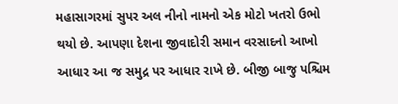મહાસાગરમાં સુપર અલ નીનો નામનો એક મોટો ખતરો ઉભો થયો છે. આપણા દેશના જીવાદોરી સમાન વરસાદનો આખો આધાર આ જ સમુદ્ર પર આધાર રાખે છે. બીજી બાજુ પશ્ચિમ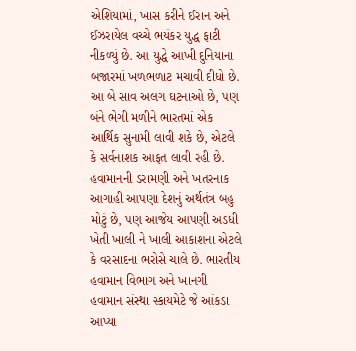એશિયામાં, ખાસ કરીને ઈરાન અને ઈઝરાયેલ વચ્ચે ભયંકર યુદ્ધ ફાટી નીકળ્યું છે. આ યુદ્ધે આખી દુનિયાના બજારમાં ખળભળાટ મચાવી દીધો છે. આ બે સાવ અલગ ઘટનાઓ છે, પણ બંને ભેગી મળીને ભારતમાં એક આર્થિક સુનામી લાવી શકે છે, એટલે કે સર્વનાશક આફત લાવી રહી છે. હવામાનની ડરામણી અને ખતરનાક આગાહી આપણા દેશનું અર્થતંત્ર બહુ મોટું છે, પણ આજેય આપણી અડધી ખેતી ખાલી ને ખાલી આકાશના એટલે કે વરસાદના ભરોસે ચાલે છે. ભારતીય હવામાન વિભાગ અને ખાનગી હવામાન સંસ્થા સ્કાયમેટે જે આંકડા આપ્યા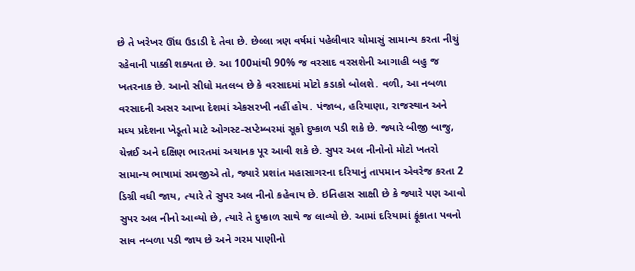છે તે ખરેખર ઊંઘ ઉડાડી દે તેવા છે. છેલ્લા ત્રણ વર્ષમાં પહેલીવાર ચોમાસું સામાન્ય કરતા નીચું રહેવાની પાક્કી શક્યતા છે. આ 100માંથી 90% જ વરસાદ વરસશેની આગાહી બહુ જ ખતરનાક છે. આનો સીધો મતલબ છે કે વરસાદમાં મોટો કડાકો બોલશે. વળી, આ નબળા વરસાદની અસર આખા દેશમાં એકસરખી નહીં હોય. પંજાબ, હરિયાણા, રાજસ્થાન અને મધ્ય પ્રદેશના ખેડૂતો માટે ઓગસ્ટ-સપ્ટેમ્બરમાં સૂકો દુષ્કાળ પડી શકે છે. જ્યારે બીજી બાજુ, ચેન્નઈ અને દક્ષિણ ભારતમાં અચાનક પૂર આવી શકે છે. સુપર અલ નીનોનો મોટો ખતરો સામાન્ય ભાષામાં સમજીએ તો, જ્યારે પ્રશાંત મહાસાગરના દરિયાનું તાપમાન એવરેજ કરતા 2 ડિગ્રી વધી જાય, ત્યારે તે સુપર અલ નીનો કહેવાય છે. ઇતિહાસ સાક્ષી છે કે જ્યારે પણ આવો સુપર અલ નીનો આવ્યો છે, ત્યારે તે દુષ્કાળ સાથે જ લાવ્યો છે. આમાં દરિયામાં ફૂંકાતા પવનો સાવ નબળા પડી જાય છે અને ગરમ પાણીનો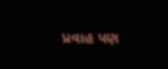પ્રવાહ પણ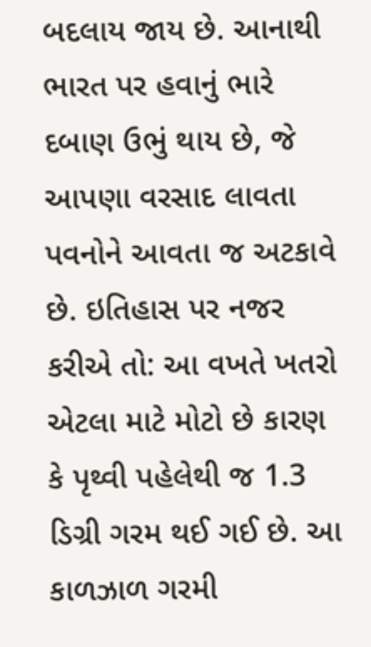બદલાય જાય છે. આનાથી ભારત પર હવાનું ભારે દબાણ ઉભું થાય છે, જે આપણા વરસાદ લાવતા પવનોને આવતા જ અટકાવે છે. ઇતિહાસ પર નજર કરીએ તો: આ વખતે ખતરો એટલા માટે મોટો છે કારણ કે પૃથ્વી પહેલેથી જ 1.3 ડિગ્રી ગરમ થઈ ગઈ છે. આ કાળઝાળ ગરમી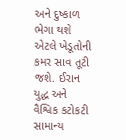અને દુષ્કાળ ભેગા થશે એટલે ખેડૂતોની કમર સાવ તૂટી જશે. ઈરાન યુદ્ધ અને વૈશ્વિક કટોકટી સામાન્ય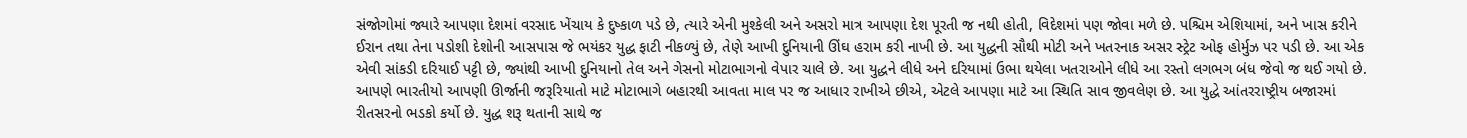સંજોગોમાં જ્યારે આપણા દેશમાં વરસાદ ખેંચાય કે દુષ્કાળ પડે છે, ત્યારે એની મુશ્કેલી અને અસરો માત્ર આપણા દેશ પૂરતી જ નથી હોતી, વિદેશમાં પણ જોવા મળે છે. પશ્ચિમ એશિયામાં, અને ખાસ કરીને ઈરાન તથા તેના પડોશી દેશોની આસપાસ જે ભયંકર યુદ્ધ ફાટી નીકળ્યું છે, તેણે આખી દુનિયાની ઊંઘ હરામ કરી નાખી છે. આ યુદ્ધની સૌથી મોટી અને ખતરનાક અસર સ્ટ્રેટ ઓફ હોર્મુઝ પર પડી છે. આ એક એવી સાંકડી દરિયાઈ પટ્ટી છે, જ્યાંથી આખી દુનિયાનો તેલ અને ગેસનો મોટાભાગનો વેપાર ચાલે છે. આ યુદ્ધને લીધે અને દરિયામાં ઉભા થયેલા ખતરાઓને લીધે આ રસ્તો લગભગ બંધ જેવો જ થઈ ગયો છે. આપણે ભારતીયો આપણી ઊર્જાની જરૂરિયાતો માટે મોટાભાગે બહારથી આવતા માલ પર જ આધાર રાખીએ છીએ, એટલે આપણા માટે આ સ્થિતિ સાવ જીવલેણ છે. આ યુદ્ધે આંતરરાષ્ટ્રીય બજારમાં રીતસરનો ભડકો કર્યો છે. યુદ્ધ શરૂ થતાની સાથે જ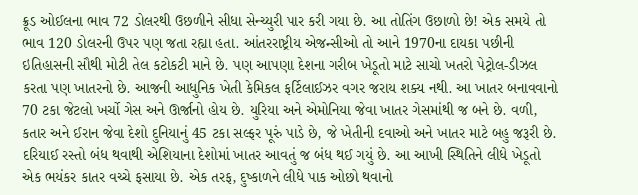ક્રૂડ ઓઈલના ભાવ 72 ડોલરથી ઉછળીને સીધા સેન્ચ્યુરી પાર કરી ગયા છે. આ તોતિંગ ઉછાળો છે! એક સમયે તો ભાવ 120 ડોલરની ઉપર પણ જતા રહ્યા હતા. આંતરરાષ્ટ્રીય એજન્સીઓ તો આને 1970ના દાયકા પછીની ઇતિહાસની સૌથી મોટી તેલ કટોકટી માને છે. પણ આપણા દેશના ગરીબ ખેડૂતો માટે સાચો ખતરો પેટ્રોલ-ડીઝલ કરતા પણ ખાતરનો છે. આજની આધુનિક ખેતી કેમિકલ ફર્ટિલાઈઝર વગર જરાય શક્ય નથી. આ ખાતર બનાવવાનો 70 ટકા જેટલો ખર્ચો ગેસ અને ઊર્જાનો હોય છે. યુરિયા અને એમોનિયા જેવા ખાતર ગેસમાંથી જ બને છે. વળી, કતાર અને ઈરાન જેવા દેશો દુનિયાનું 45 ટકા સલ્ફર પૂરું પાડે છે, જે ખેતીની દવાઓ અને ખાતર માટે બહુ જરૂરી છે. દરિયાઈ રસ્તો બંધ થવાથી એશિયાના દેશોમાં ખાતર આવતું જ બંધ થઈ ગયું છે. આ આખી સ્થિતિને લીધે ખેડૂતો એક ભયંકર કાતર વચ્ચે ફસાયા છે. એક તરફ, દુષ્કાળને લીધે પાક ઓછો થવાનો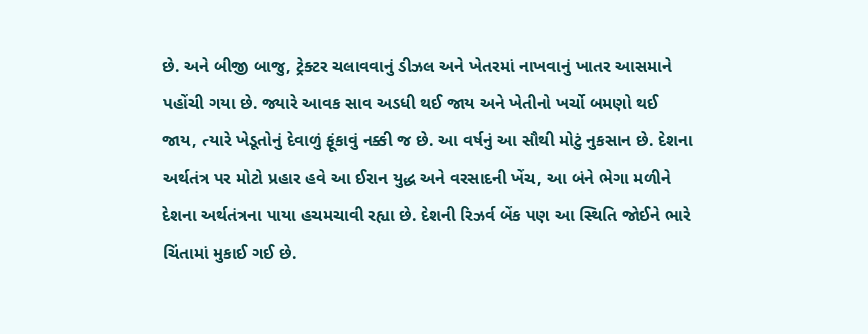છે. અને બીજી બાજુ, ટ્રેક્ટર ચલાવવાનું ડીઝલ અને ખેતરમાં નાખવાનું ખાતર આસમાને પહોંચી ગયા છે. જ્યારે આવક સાવ અડધી થઈ જાય અને ખેતીનો ખર્ચો બમણો થઈ જાય, ત્યારે ખેડૂતોનું દેવાળું ફૂંકાવું નક્કી જ છે. આ વર્ષનું આ સૌથી મોટું નુકસાન છે. દેશના અર્થતંત્ર પર મોટો પ્રહાર હવે આ ઈરાન યુદ્ધ અને વરસાદની ખેંચ, આ બંને ભેગા મળીને દેશના અર્થતંત્રના પાયા હચમચાવી રહ્યા છે. દેશની રિઝર્વ બેંક પણ આ સ્થિતિ જોઈને ભારે ચિંતામાં મુકાઈ ગઈ છે.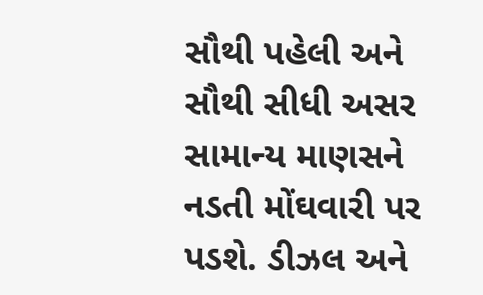સૌથી પહેલી અને સૌથી સીધી અસર સામાન્ય માણસને નડતી મોંઘવારી પર પડશે. ડીઝલ અને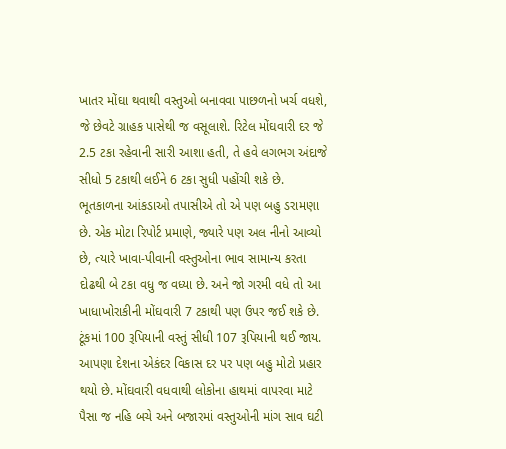ખાતર મોંઘા થવાથી વસ્તુઓ બનાવવા પાછળનો ખર્ચ વધશે, જે છેવટે ગ્રાહક પાસેથી જ વસૂલાશે. રિટેલ મોંઘવારી દર જે 2.5 ટકા રહેવાની સારી આશા હતી, તે હવે લગભગ અંદાજે સીધો 5 ટકાથી લઈને 6 ટકા સુધી પહોંચી શકે છે. ભૂતકાળના આંકડાઓ તપાસીએ તો એ પણ બહુ ડરામણા છે. એક મોટા રિપોર્ટ પ્રમાણે, જ્યારે પણ અલ નીનો આવ્યો છે, ત્યારે ખાવા-પીવાની વસ્તુઓના ભાવ સામાન્ય કરતા દોઢથી બે ટકા વધુ જ વધ્યા છે. અને જો ગરમી વધે તો આ ખાધાખોરાકીની મોંઘવારી 7 ટકાથી પણ ઉપર જઈ શકે છે. ટૂંકમાં 100 રૂપિયાની વસ્તું સીધી 107 રૂપિયાની થઈ જાય. આપણા દેશના એકંદર વિકાસ દર પર પણ બહુ મોટો પ્રહાર થયો છે. મોંઘવારી વધવાથી લોકોના હાથમાં વાપરવા માટે પૈસા જ નહિ બચે અને બજારમાં વસ્તુઓની માંગ સાવ ઘટી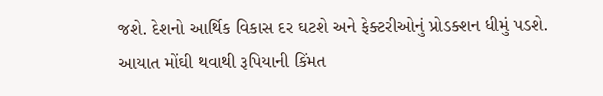જશે. દેશનો આર્થિક વિકાસ દર ઘટશે અને ફેક્ટરીઓનું પ્રોડક્શન ધીમું પડશે. આયાત મોંઘી થવાથી રૂપિયાની કિંમત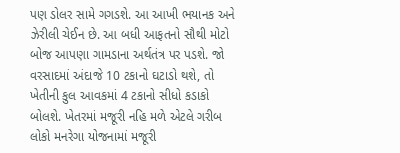પણ ડોલર સામે ગગડશે. આ આખી ભયાનક અને ઝેરીલી ચેઈન છે. આ બધી આફતનો સૌથી મોટો બોજ આપણા ગામડાના અર્થતંત્ર પર પડશે. જો વરસાદમાં અંદાજે 10 ટકાનો ઘટાડો થશે, તો ખેતીની કુલ આવકમાં 4 ટકાનો સીધો કડાકો બોલશે. ખેતરમાં મજૂરી નહિ મળે એટલે ગરીબ લોકો મનરેગા યોજનામાં મજૂરી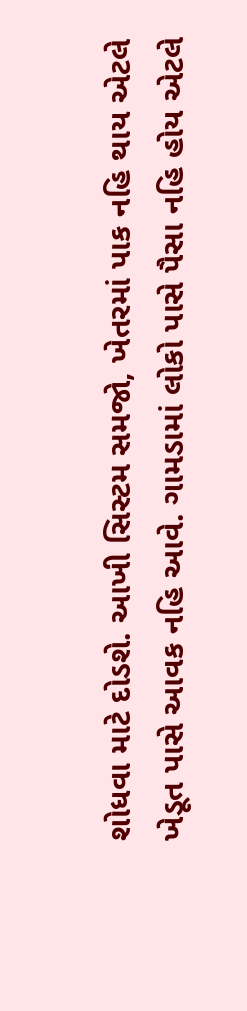શોધવા માટે દોડશે. આખી સિસ્ટમ સમજો, ખેતરમાં પાક નહિ થાય એટલે ખેડૂત પાસે આવક નહિ આવે. ગામડામાં લોકો પાસે પૈસા નહિ હોય એટલે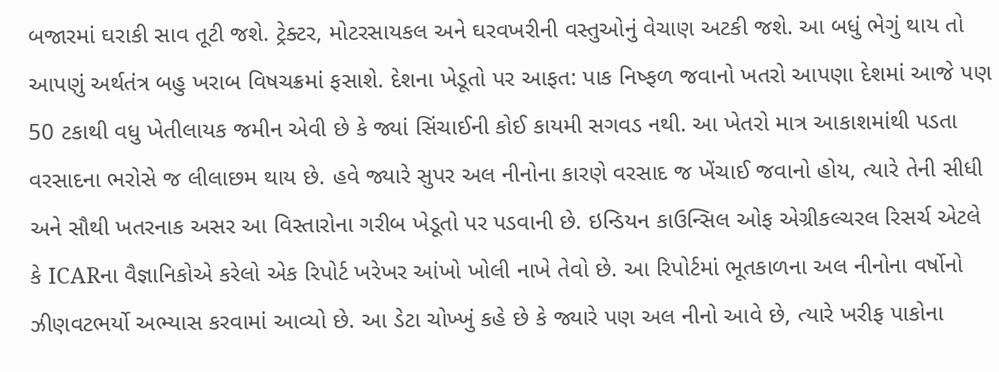બજારમાં ઘરાકી સાવ તૂટી જશે. ટ્રેક્ટર, મોટરસાયકલ અને ઘરવખરીની વસ્તુઓનું વેચાણ અટકી જશે. આ બધું ભેગું થાય તો આપણું અર્થતંત્ર બહુ ખરાબ વિષચક્રમાં ફસાશે. દેશના ખેડૂતો પર આફત: પાક નિષ્ફળ જવાનો ખતરો આપણા દેશમાં આજે પણ 50 ટકાથી વધુ ખેતીલાયક જમીન એવી છે કે જ્યાં સિંચાઈની કોઈ કાયમી સગવડ નથી. આ ખેતરો માત્ર આકાશમાંથી પડતા વરસાદના ભરોસે જ લીલાછમ થાય છે. હવે જ્યારે સુપર અલ નીનોના કારણે વરસાદ જ ખેંચાઈ જવાનો હોય, ત્યારે તેની સીધી અને સૌથી ખતરનાક અસર આ વિસ્તારોના ગરીબ ખેડૂતો પર પડવાની છે. ઇન્ડિયન કાઉન્સિલ ઓફ એગ્રીકલ્ચરલ રિસર્ચ એટલે કે ICARના વૈજ્ઞાનિકોએ કરેલો એક રિપોર્ટ ખરેખર આંખો ખોલી નાખે તેવો છે. આ રિપોર્ટમાં ભૂતકાળના અલ નીનોના વર્ષોનો ઝીણવટભર્યો અભ્યાસ કરવામાં આવ્યો છે. આ ડેટા ચોખ્ખું કહે છે કે જ્યારે પણ અલ નીનો આવે છે, ત્યારે ખરીફ પાકોના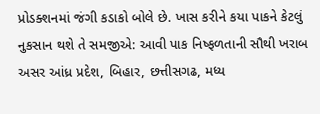પ્રોડક્શનમાં જંગી કડાકો બોલે છે. ખાસ કરીને કયા પાકને કેટલું નુકસાન થશે તે સમજીએ: આવી પાક નિષ્ફળતાની સૌથી ખરાબ અસર આંધ્ર પ્રદેશ, બિહાર, છત્તીસગઢ, મધ્ય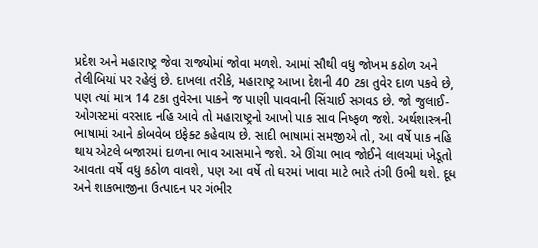પ્રદેશ અને મહારાષ્ટ્ર જેવા રાજ્યોમાં જોવા મળશે. આમાં સૌથી વધુ જોખમ કઠોળ અને તેલીબિયાં પર રહેલું છે. દાખલા તરીકે, મહારાષ્ટ્ર આખા દેશની 40 ટકા તુવેર દાળ પકવે છે, પણ ત્યાં માત્ર 14 ટકા તુવેરના પાકને જ પાણી પાવવાની સિંચાઈ સગવડ છે. જો જુલાઈ-ઓગસ્ટમાં વરસાદ નહિ આવે તો મહારાષ્ટ્રનો આખો પાક સાવ નિષ્ફળ જશે. અર્થશાસ્ત્રની ભાષામાં આને કોબવેબ ઇફેક્ટ કહેવાય છે. સાદી ભાષામાં સમજીએ તો, આ વર્ષે પાક નહિ થાય એટલે બજારમાં દાળના ભાવ આસમાને જશે. એ ઊંચા ભાવ જોઈને લાલચમાં ખેડૂતો આવતા વર્ષે વધુ કઠોળ વાવશે, પણ આ વર્ષે તો ઘરમાં ખાવા માટે ભારે તંગી ઉભી થશે. દૂધ અને શાકભાજીના ઉત્પાદન પર ગંભીર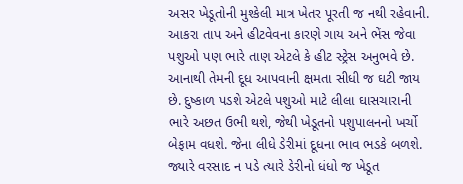અસર ખેડૂતોની મુશ્કેલી માત્ર ખેતર પૂરતી જ નથી રહેવાની. આકરા તાપ અને હીટવેવના કારણે ગાય અને ભેંસ જેવા પશુઓ પણ ભારે તાણ એટલે કે હીટ સ્ટ્રેસ અનુભવે છે. આનાથી તેમની દૂધ આપવાની ક્ષમતા સીધી જ ઘટી જાય છે. દુષ્કાળ પડશે એટલે પશુઓ માટે લીલા ઘાસચારાની ભારે અછત ઉભી થશે, જેથી ખેડૂતનો પશુપાલનનો ખર્ચો બેફામ વધશે. જેના લીધે ડેરીમાં દૂધના ભાવ ભડકે બળશે. જ્યારે વરસાદ ન પડે ત્યારે ડેરીનો ધંધો જ ખેડૂત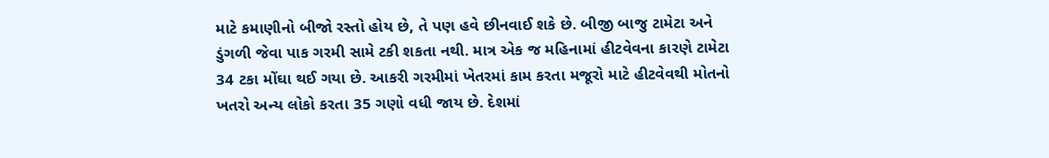માટે કમાણીનો બીજો રસ્તો હોય છે, તે પણ હવે છીનવાઈ શકે છે. બીજી બાજુ ટામેટા અને ડુંગળી જેવા પાક ગરમી સામે ટકી શકતા નથી. માત્ર એક જ મહિનામાં હીટવેવના કારણે ટામેટા 34 ટકા મોંઘા થઈ ગયા છે. આકરી ગરમીમાં ખેતરમાં કામ કરતા મજૂરો માટે હીટવેવથી મોતનો ખતરો અન્ય લોકો કરતા 35 ગણો વધી જાય છે. દેશમાં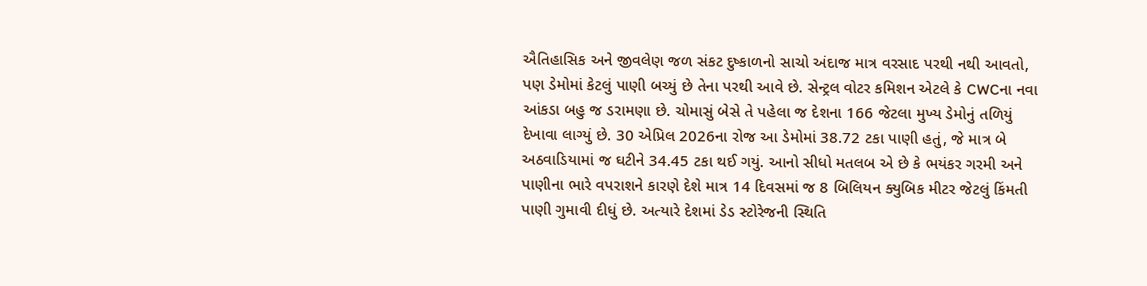ઐતિહાસિક અને જીવલેણ જળ સંકટ દુષ્કાળનો સાચો અંદાજ માત્ર વરસાદ પરથી નથી આવતો, પણ ડેમોમાં કેટલું પાણી બચ્યું છે તેના પરથી આવે છે. સેન્ટ્રલ વોટર કમિશન એટલે કે CWCના નવા આંકડા બહુ જ ડરામણા છે. ચોમાસું બેસે તે પહેલા જ દેશના 166 જેટલા મુખ્ય ડેમોનું તળિયું દેખાવા લાગ્યું છે. 30 એપ્રિલ 2026ના રોજ આ ડેમોમાં 38.72 ટકા પાણી હતું, જે માત્ર બે અઠવાડિયામાં જ ઘટીને 34.45 ટકા થઈ ગયું. આનો સીધો મતલબ એ છે કે ભયંકર ગરમી અને પાણીના ભારે વપરાશને કારણે દેશે માત્ર 14 દિવસમાં જ 8 બિલિયન ક્યુબિક મીટર જેટલું કિંમતી પાણી ગુમાવી દીધું છે. અત્યારે દેશમાં ડેડ સ્ટોરેજની સ્થિતિ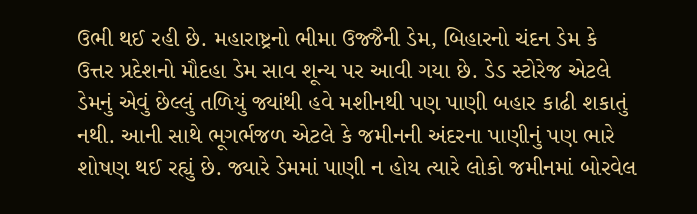ઉભી થઈ રહી છે. મહારાષ્ટ્રનો ભીમા ઉજ્જૈની ડેમ, બિહારનો ચંદન ડેમ કે ઉત્તર પ્રદેશનો મૌદહા ડેમ સાવ શૂન્ય પર આવી ગયા છે. ડેડ સ્ટોરેજ એટલે ડેમનું એવું છેલ્લું તળિયું જ્યાંથી હવે મશીનથી પણ પાણી બહાર કાઢી શકાતું નથી. આની સાથે ભૂગર્ભજળ એટલે કે જમીનની અંદરના પાણીનું પણ ભારે શોષણ થઈ રહ્યું છે. જ્યારે ડેમમાં પાણી ન હોય ત્યારે લોકો જમીનમાં બોરવેલ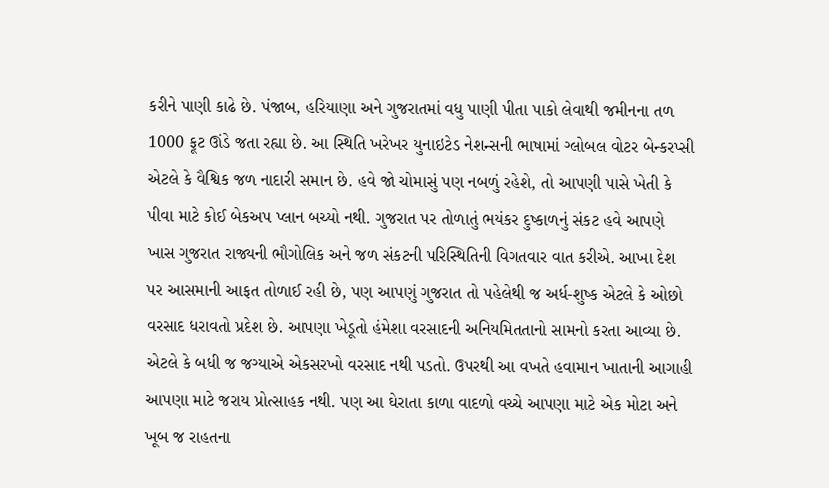કરીને પાણી કાઢે છે. પંજાબ, હરિયાણા અને ગુજરાતમાં વધુ પાણી પીતા પાકો લેવાથી જમીનના તળ 1000 ફૂટ ઊંડે જતા રહ્યા છે. આ સ્થિતિ ખરેખર યુનાઇટેડ નેશન્સની ભાષામાં ગ્લોબલ વોટર બેન્કરપ્સી એટલે કે વૈશ્વિક જળ નાદારી સમાન છે. હવે જો ચોમાસું પણ નબળું રહેશે, તો આપણી પાસે ખેતી કે પીવા માટે કોઈ બેકઅપ પ્લાન બચ્યો નથી. ગુજરાત પર તોળાતું ભયંકર દુષ્કાળનું સંકટ હવે આપણે ખાસ ગુજરાત રાજ્યની ભૌગોલિક અને જળ સંકટની પરિસ્થિતિની વિગતવાર વાત કરીએ. આખા દેશ પર આસમાની આફત તોળાઈ રહી છે, પણ આપણું ગુજરાત તો પહેલેથી જ અર્ધ-શુષ્ક એટલે કે ઓછો વરસાદ ધરાવતો પ્રદેશ છે. આપણા ખેડૂતો હંમેશા વરસાદની અનિયમિતતાનો સામનો કરતા આવ્યા છે. એટલે કે બધી જ જગ્યાએ એકસરખો વરસાદ નથી પડતો. ઉપરથી આ વખતે હવામાન ખાતાની આગાહી આપણા માટે જરાય પ્રોત્સાહક નથી. પણ આ ઘેરાતા કાળા વાદળો વચ્ચે આપણા માટે એક મોટા અને ખૂબ જ રાહતના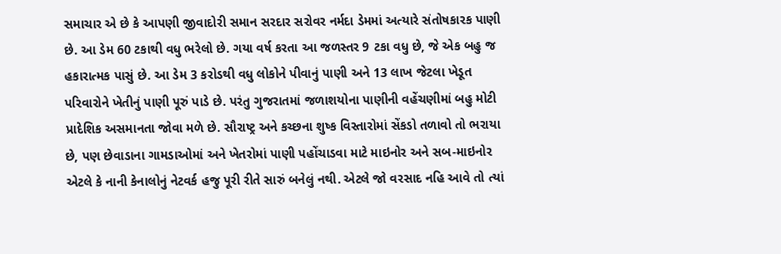સમાચાર એ છે કે આપણી જીવાદોરી સમાન સરદાર સરોવર નર્મદા ડેમમાં અત્યારે સંતોષકારક પાણી છે. આ ડેમ 60 ટકાથી વધુ ભરેલો છે. ગયા વર્ષ કરતા આ જળસ્તર 9 ટકા વધુ છે, જે એક બહુ જ હકારાત્મક પાસું છે. આ ડેમ 3 કરોડથી વધુ લોકોને પીવાનું પાણી અને 13 લાખ જેટલા ખેડૂત પરિવારોને ખેતીનું પાણી પૂરું પાડે છે. પરંતુ ગુજરાતમાં જળાશયોના પાણીની વહેંચણીમાં બહુ મોટી પ્રાદેશિક અસમાનતા જોવા મળે છે. સૌરાષ્ટ્ર અને કચ્છના શુષ્ક વિસ્તારોમાં સેંકડો તળાવો તો ભરાયા છે, પણ છેવાડાના ગામડાઓમાં અને ખેતરોમાં પાણી પહોંચાડવા માટે માઇનોર અને સબ-માઇનોર એટલે કે નાની કેનાલોનું નેટવર્ક હજુ પૂરી રીતે સારું બનેલું નથી. એટલે જો વરસાદ નહિ આવે તો ત્યાં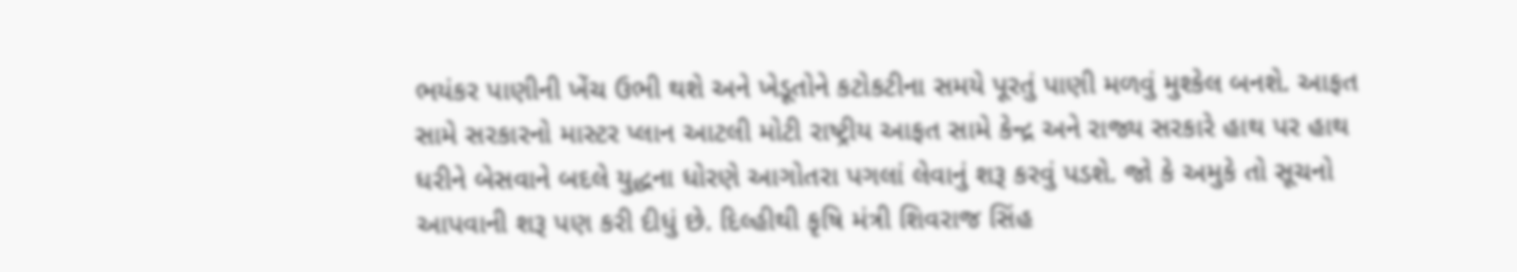ભયંકર પાણીની ખેંચ ઉભી થશે અને ખેડૂતોને કટોકટીના સમયે પૂરતું પાણી મળવું મુશ્કેલ બનશે. આફત સામે સરકારનો માસ્ટર પ્લાન આટલી મોટી રાષ્ટ્રીય આફત સામે કેન્દ્ર અને રાજ્ય સરકારે હાથ પર હાથ ધરીને બેસવાને બદલે યુદ્ધના ધોરણે આગોતરા પગલાં લેવાનું શરૂ કરવું પડશે. જો કે અમુકે તો સૂચનો આપવાની શરૂ પણ કરી દીધું છે. દિલ્હીથી કૃષિ મંત્રી શિવરાજ સિંહ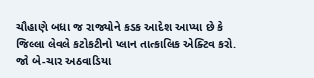ચૌહાણે બધા જ રાજ્યોને કડક આદેશ આપ્યા છે કે જિલ્લા લેવલે કટોકટીનો પ્લાન તાત્કાલિક એક્ટિવ કરો. જો બે-ચાર અઠવાડિયા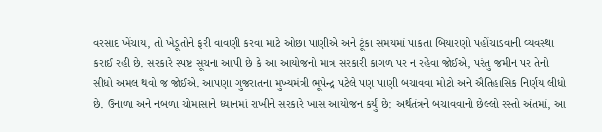વરસાદ ખેંચાય, તો ખેડૂતોને ફરી વાવણી કરવા માટે ઓછા પાણીએ અને ટૂંકા સમયમાં પાકતા બિયારણો પહોંચાડવાની વ્યવસ્થા કરાઈ રહી છે. સરકારે સ્પષ્ટ સૂચના આપી છે કે આ આયોજનો માત્ર સરકારી કાગળ પર ન રહેવા જોઈએ, પરંતુ જમીન પર તેનો સીધો અમલ થવો જ જોઈએ. આપણા ગુજરાતના મુખ્યમંત્રી ભૂપેન્દ્ર પટેલે પણ પાણી બચાવવા મોટો અને ઐતિહાસિક નિર્ણય લીધો છે. ઉનાળા અને નબળા ચોમાસાને ધ્યાનમાં રાખીને સરકારે ખાસ આયોજન કર્યું છે: અર્થતંત્રને બચાવવાનો છેલ્લો રસ્તો અંતમાં, આ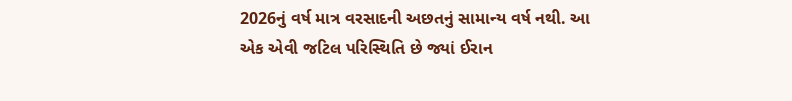2026નું વર્ષ માત્ર વરસાદની અછતનું સામાન્ય વર્ષ નથી. આ એક એવી જટિલ પરિસ્થિતિ છે જ્યાં ઈરાન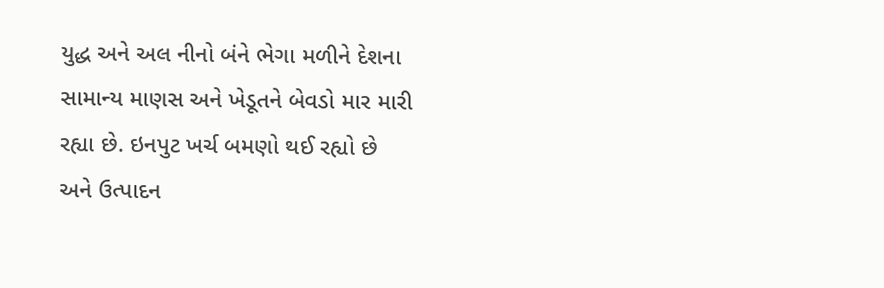યુદ્ધ અને અલ નીનો બંને ભેગા મળીને દેશના સામાન્ય માણસ અને ખેડૂતને બેવડો માર મારી રહ્યા છે. ઇનપુટ ખર્ચ બમણો થઈ રહ્યો છે અને ઉત્પાદન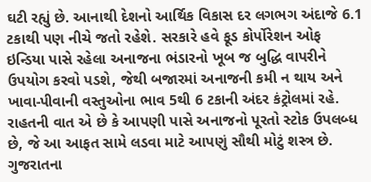ઘટી રહ્યું છે. આનાથી દેશનો આર્થિક વિકાસ દર લગભગ અંદાજે 6.1 ટકાથી પણ નીચે જતો રહેશે. સરકારે હવે ફૂડ કોર્પોરેશન ઓફ ઇન્ડિયા પાસે રહેલા અનાજના ભંડારનો ખૂબ જ બુદ્ધિ વાપરીને ઉપયોગ કરવો પડશે, જેથી બજારમાં અનાજની કમી ન થાય અને ખાવા-પીવાની વસ્તુઓના ભાવ 5થી 6 ટકાની અંદર કંટ્રોલમાં રહે. રાહતની વાત એ છે કે આપણી પાસે અનાજનો પૂરતો સ્ટોક ઉપલબ્ધ છે, જે આ આફત સામે લડવા માટે આપણું સૌથી મોટું શસ્ત્ર છે. ગુજરાતના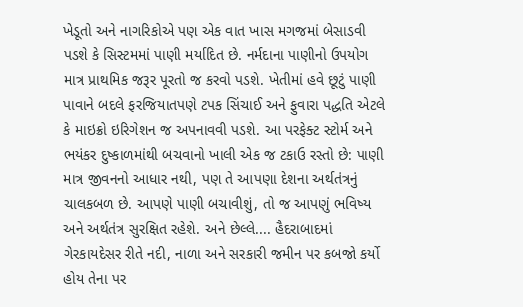ખેડૂતો અને નાગરિકોએ પણ એક વાત ખાસ મગજમાં બેસાડવી પડશે કે સિસ્ટમમાં પાણી મર્યાદિત છે. નર્મદાના પાણીનો ઉપયોગ માત્ર પ્રાથમિક જરૂર પૂરતો જ કરવો પડશે. ખેતીમાં હવે છૂટું પાણી પાવાને બદલે ફરજિયાતપણે ટપક સિંચાઈ અને ફુવારા પદ્ધતિ એટલે કે માઇક્રો ઇરિગેશન જ અપનાવવી પડશે. આ પરફેક્ટ સ્ટોર્મ અને ભયંકર દુષ્કાળમાંથી બચવાનો ખાલી એક જ ટકાઉ રસ્તો છે: પાણી માત્ર જીવનનો આધાર નથી, પણ તે આપણા દેશના અર્થતંત્રનું ચાલકબળ છે. આપણે પાણી બચાવીશું, તો જ આપણું ભવિષ્ય અને અર્થતંત્ર સુરક્ષિત રહેશે. અને છેલ્લે.... હૈદરાબાદમાં ગેરકાયદેસર રીતે નદી, નાળા અને સરકારી જમીન પર કબજો કર્યો હોય તેના પર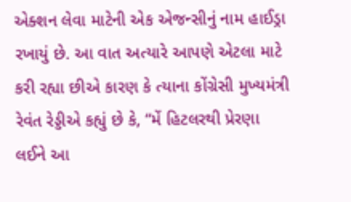એક્શન લેવા માટેની એક એજન્સીનું નામ હાઈડ્રા રખાયું છે. આ વાત અત્યારે આપણે એટલા માટે કરી રહ્યા છીએ કારણ કે ત્યાના કોંગ્રેસી મુખ્યમંત્રી રેવંત રેડ્ડીએ કહ્યું છે કે, “મેં હિટલરથી પ્રેરણા લઈને આ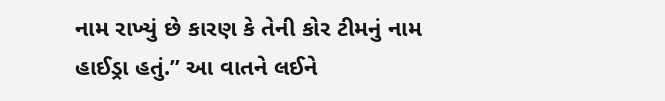નામ રાખ્યું છે કારણ કે તેની કોર ટીમનું નામ હાઈડ્રા હતું.” આ વાતને લઈને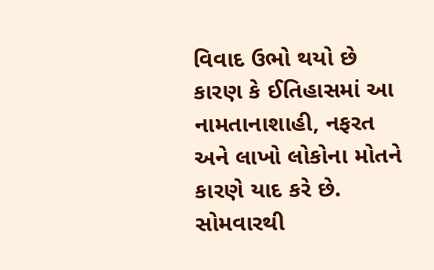વિવાદ ઉભો થયો છે કારણ કે ઈતિહાસમાં આ નામતાનાશાહી, નફરત અને લાખો લોકોના મોતને કારણે યાદ કરે છે. સોમવારથી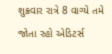શુક્રવાર રાત્રે 8 વાગ્યે તમે જોતા રહો એડિટર્સ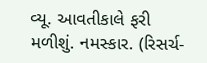વ્યૂ. આવતીકાલે ફરી મળીશું. નમસ્કાર. (રિસર્ચ-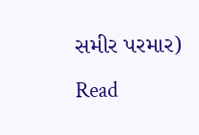સમીર પરમાર)
Read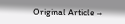Original Article →